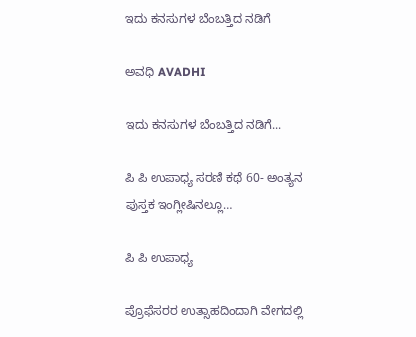ಇದು ಕನಸುಗಳ ಬೆಂಬತ್ತಿದ ನಡಿಗೆ‍

ಅವಧಿ AVADHI

ಇದು ಕನಸುಗಳ ಬೆಂಬತ್ತಿದ ನಡಿಗೆ...

ಪಿ ಪಿ ಉಪಾಧ್ಯ ಸರಣಿ ಕಥೆ 60- ಅಂತ್ಯನ ಪುಸ್ತಕ ಇಂಗ್ಲೀಷಿನಲ್ಲೂ…

ಪಿ ಪಿ ಉಪಾಧ್ಯ

ಪ್ರೊಫೆಸರರ ಉತ್ಸಾಹದಿಂದಾಗಿ ವೇಗದಲ್ಲಿ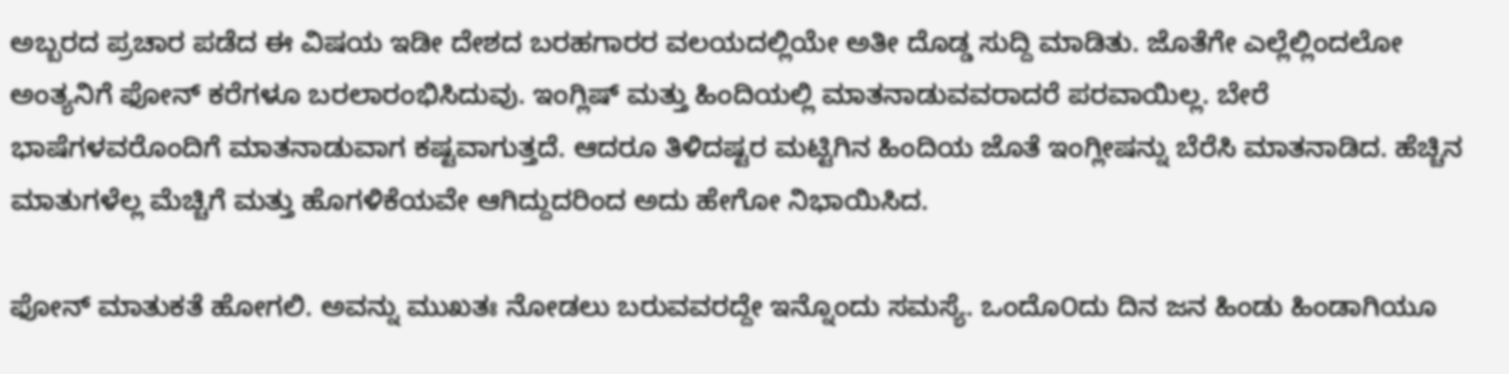ಅಬ್ಬರದ ಪ್ರಚಾರ ಪಡೆದ ಈ ವಿಷಯ ಇಡೀ ದೇಶದ ಬರಹಗಾರರ ವಲಯದಲ್ಲಿಯೇ ಅತೀ ದೊಡ್ಡ ಸುದ್ದಿ ಮಾಡಿತು. ಜೊತೆಗೇ ಎಲ್ಲೆಲ್ಲಿಂದಲೋ ಅಂತ್ಯನಿಗೆ ಫೋನ್ ಕರೆಗಳೂ ಬರಲಾರಂಭಿಸಿದುವು. ಇಂಗ್ಲಿಷ್ ಮತ್ತು ಹಿಂದಿಯಲ್ಲಿ ಮಾತನಾಡುವವರಾದರೆ ಪರವಾಯಿಲ್ಲ. ಬೇರೆ ಭಾಷೆಗಳವರೊಂದಿಗೆ ಮಾತನಾಡುವಾಗ ಕಷ್ಟವಾಗುತ್ತದೆ. ಆದರೂ ತಿಳಿದಷ್ಟರ ಮಟ್ಟಿಗಿನ ಹಿಂದಿಯ ಜೊತೆ ಇಂಗ್ಲೀಷನ್ನು ಬೆರೆಸಿ ಮಾತನಾಡಿದ. ಹೆಚ್ಚಿನ ಮಾತುಗಳೆಲ್ಲ ಮೆಚ್ಚಿಗೆ ಮತ್ತು ಹೊಗಳಿಕೆಯವೇ ಆಗಿದ್ದುದರಿಂದ ಅದು ಹೇಗೋ ನಿಭಾಯಿಸಿದ.

ಫೋನ್ ಮಾತುಕತೆ ಹೋಗಲಿ. ಅವನ್ನು ಮುಖತಃ ನೋಡಲು ಬರುವವರದ್ದೇ ಇನ್ನೊಂದು ಸಮಸ್ಯೆ. ಒಂದೊ೦ದು ದಿನ ಜನ ಹಿಂಡು ಹಿಂಡಾಗಿಯೂ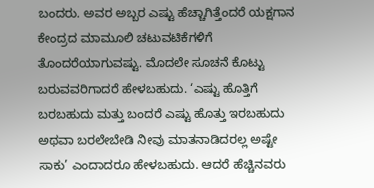ಬಂದರು. ಅವರ ಅಬ್ಬರ ಎಷ್ಟು ಹೆಚ್ಚಾಗಿತ್ತೆಂದರೆ ಯಕ್ಷಗಾನ ಕೇಂದ್ರದ ಮಾಮೂಲಿ ಚಟುವಟಿಕೆಗಳಿಗೆ ತೊಂದರೆಯಾಗುವಷ್ಟು. ಮೊದಲೇ ಸೂಚನೆ ಕೊಟ್ಟು ಬರುವವರಿಗಾದರೆ ಹೇಳಬಹುದು. ‘ಎಷ್ಟು ಹೊತ್ತಿಗೆ ಬರಬಹುದು ಮತ್ತು ಬಂದರೆ ಎಷ್ಟು ಹೊತ್ತು ಇರಬಹುದು ಅಥವಾ ಬರಲೇಬೇಡಿ ನೀವು ಮಾತನಾಡಿದರಲ್ಲ ಅಷ್ಟೇ ಸಾಕು’ ಎಂದಾದರೂ ಹೇಳಬಹುದು. ಆದರೆ ಹೆಚ್ಚಿನವರು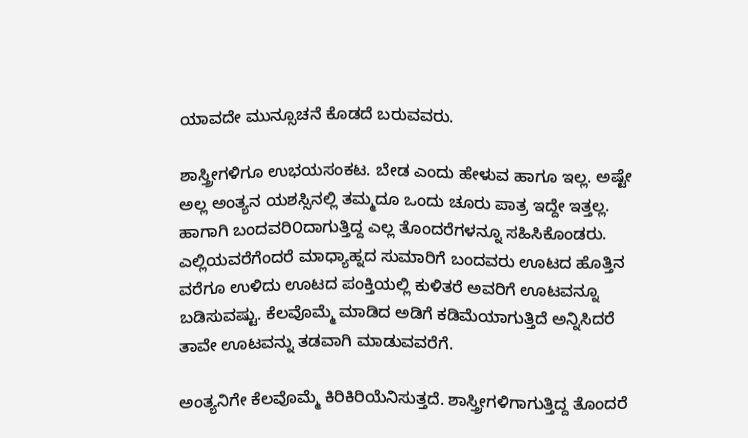ಯಾವದೇ ಮುನ್ಸೂಚನೆ ಕೊಡದೆ ಬರುವವರು.

ಶಾಸ್ತ್ರೀಗಳಿಗೂ ಉಭಯಸಂಕಟ. ಬೇಡ ಎಂದು ಹೇಳುವ ಹಾಗೂ ಇಲ್ಲ. ಅಷ್ಟೇ ಅಲ್ಲ ಅಂತ್ಯನ ಯಶಸ್ಸಿನಲ್ಲಿ ತಮ್ಮದೂ ಒಂದು ಚೂರು ಪಾತ್ರ ಇದ್ದೇ ಇತ್ತಲ್ಲ. ಹಾಗಾಗಿ ಬಂದವರಿ೦ದಾಗುತ್ತಿದ್ದ ಎಲ್ಲ ತೊಂದರೆಗಳನ್ನೂ ಸಹಿಸಿಕೊಂಡರು. ಎಲ್ಲಿಯವರೆಗೆಂದರೆ ಮಾಧ್ಯಾಹ್ನದ ಸುಮಾರಿಗೆ ಬಂದವರು ಊಟದ ಹೊತ್ತಿನ ವರೆಗೂ ಉಳಿದು ಊಟದ ಪಂಕ್ತಿಯಲ್ಲಿ ಕುಳಿತರೆ ಅವರಿಗೆ ಊಟವನ್ನೂ ಬಡಿಸುವಷ್ಟು. ಕೆಲವೊಮ್ಮೆ ಮಾಡಿದ ಅಡಿಗೆ ಕಡಿಮೆಯಾಗುತ್ತಿದೆ ಅನ್ನಿಸಿದರೆ ತಾವೇ ಊಟವನ್ನು ತಡವಾಗಿ ಮಾಡುವವರೆಗೆ.

ಅಂತ್ಯನಿಗೇ ಕೆಲವೊಮ್ಮೆ ಕಿರಿಕಿರಿಯೆನಿಸುತ್ತದೆ. ಶಾಸ್ತ್ರೀಗಳಿಗಾಗುತ್ತಿದ್ದ ತೊಂದರೆ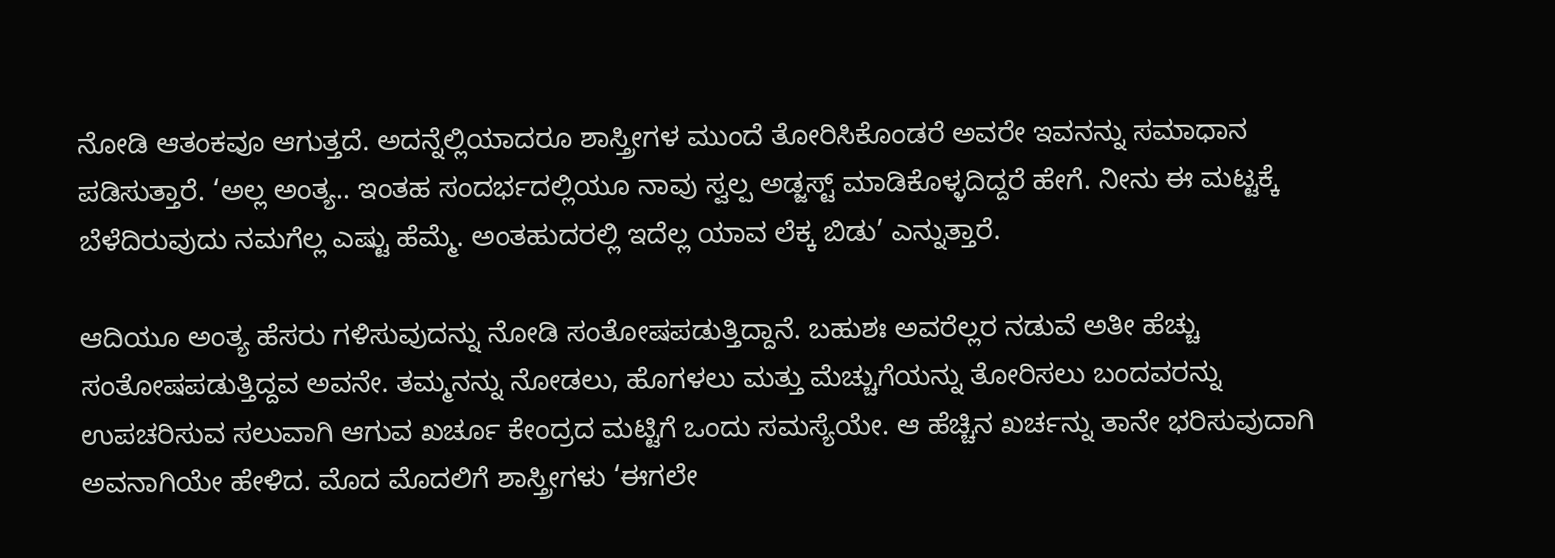ನೋಡಿ ಆತಂಕವೂ ಆಗುತ್ತದೆ. ಅದನ್ನೆಲ್ಲಿಯಾದರೂ ಶಾಸ್ತ್ರೀಗಳ ಮುಂದೆ ತೋರಿಸಿಕೊಂಡರೆ ಅವರೇ ಇವನನ್ನು ಸಮಾಧಾನ ಪಡಿಸುತ್ತಾರೆ. ‘ಅಲ್ಲ ಅಂತ್ಯ.. ಇಂತಹ ಸಂದರ್ಭದಲ್ಲಿಯೂ ನಾವು ಸ್ವಲ್ಪ ಅಡ್ಜಸ್ಟ್ ಮಾಡಿಕೊಳ್ಳದಿದ್ದರೆ ಹೇಗೆ. ನೀನು ಈ ಮಟ್ಟಕ್ಕೆ ಬೆಳೆದಿರುವುದು ನಮಗೆಲ್ಲ ಎಷ್ಟು ಹೆಮ್ಮೆ. ಅಂತಹುದರಲ್ಲಿ ಇದೆಲ್ಲ ಯಾವ ಲೆಕ್ಕ ಬಿಡು’ ಎನ್ನುತ್ತಾರೆ.

ಆದಿಯೂ ಅಂತ್ಯ ಹೆಸರು ಗಳಿಸುವುದನ್ನು ನೋಡಿ ಸಂತೋಷಪಡುತ್ತಿದ್ದಾನೆ. ಬಹುಶಃ ಅವರೆಲ್ಲರ ನಡುವೆ ಅತೀ ಹೆಚ್ಚು ಸಂತೋಷಪಡುತ್ತಿದ್ದವ ಅವನೇ. ತಮ್ಮನನ್ನು ನೋಡಲು, ಹೊಗಳಲು ಮತ್ತು ಮೆಚ್ಚುಗೆಯನ್ನು ತೋರಿಸಲು ಬಂದವರನ್ನು ಉಪಚರಿಸುವ ಸಲುವಾಗಿ ಆಗುವ ಖರ್ಚೂ ಕೇಂದ್ರದ ಮಟ್ಟಿಗೆ ಒಂದು ಸಮಸ್ಯೆಯೇ. ಆ ಹೆಚ್ಚಿನ ಖರ್ಚನ್ನು ತಾನೇ ಭರಿಸುವುದಾಗಿ ಅವನಾಗಿಯೇ ಹೇಳಿದ. ಮೊದ ಮೊದಲಿಗೆ ಶಾಸ್ತ್ರೀಗಳು ‘ಈಗಲೇ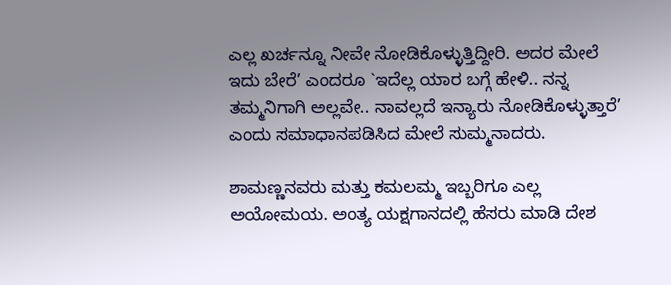ಎಲ್ಲ ಖರ್ಚನ್ನೂ ನೀವೇ ನೋಡಿಕೊಳ್ಳುತ್ತಿದ್ದೀರಿ. ಅದರ ಮೇಲೆ ಇದು ಬೇರೆ’ ಎಂದರೂ `ಇದೆಲ್ಲ ಯಾರ ಬಗ್ಗೆ ಹೇಳಿ.. ನನ್ನ ತಮ್ಮನಿಗಾಗಿ ಅಲ್ಲವೇ.. ನಾವಲ್ಲದೆ ಇನ್ಯಾರು ನೋಡಿಕೊಳ್ಳುತ್ತಾರೆ’ ಎಂದು ಸಮಾಧಾನಪಡಿಸಿದ ಮೇಲೆ ಸುಮ್ಮನಾದರು.

ಶಾಮಣ್ಣನವರು ಮತ್ತು ಕಮಲಮ್ಮ ಇಬ್ಬರಿಗೂ ಎಲ್ಲ ಅಯೋಮಯ. ಅಂತ್ಯ ಯಕ್ಷಗಾನದಲ್ಲಿ ಹೆಸರು ಮಾಡಿ ದೇಶ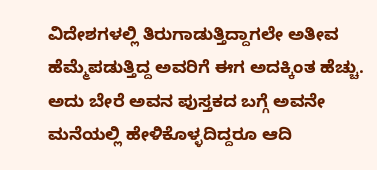ವಿದೇಶಗಳಲ್ಲಿ ತಿರುಗಾಡುತ್ತಿದ್ದಾಗಲೇ ಅತೀವ ಹೆಮ್ಮೆಪಡುತ್ತಿದ್ದ ಅವರಿಗೆ ಈಗ ಅದಕ್ಕಿಂತ ಹೆಚ್ಚು. ಅದು ಬೇರೆ ಅವನ ಪುಸ್ತಕದ ಬಗ್ಗೆ ಅವನೇ ಮನೆಯಲ್ಲಿ ಹೇಳಿಕೊಳ್ಳದಿದ್ದರೂ ಆದಿ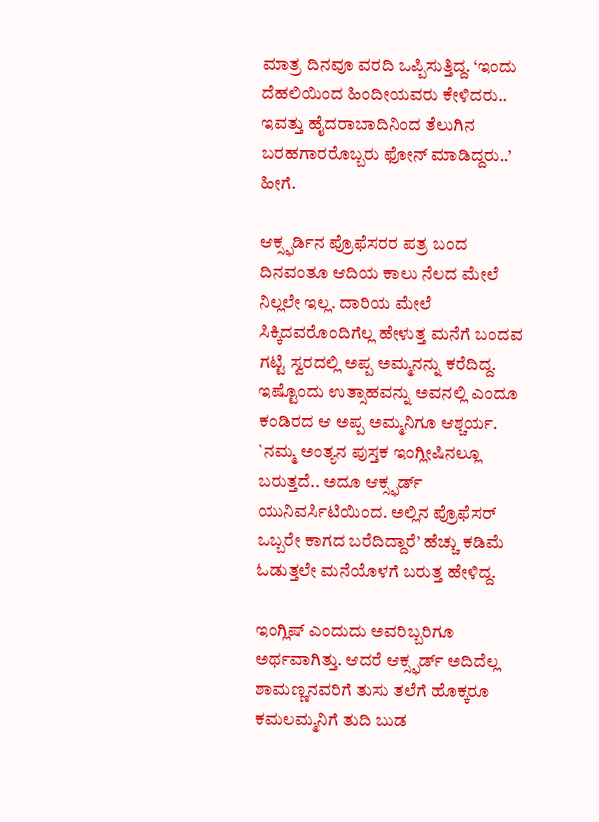ಮಾತ್ರ ದಿನವೂ ವರದಿ ಒಪ್ಪಿಸುತ್ತಿದ್ದ. ‘ಇಂದು ದೆಹಲಿಯಿಂದ ಹಿಂದೀಯವರು ಕೇಳಿದರು.. ಇವತ್ತು ಹೈದರಾಬಾದಿನಿಂದ ತೆಲುಗಿನ ಬರಹಗಾರರೊಬ್ಬರು ಫೋನ್ ಮಾಡಿದ್ದರು..’ ಹೀಗೆ.

ಆಕ್ಸ್ಫರ್ಡಿನ ಪ್ರೊಫೆಸರರ ಪತ್ರ ಬಂದ ದಿನವಂತೂ ಆದಿಯ ಕಾಲು ನೆಲದ ಮೇಲೆ ನಿಲ್ಲಲೇ ಇಲ್ಲ. ದಾರಿಯ ಮೇಲೆ ಸಿಕ್ಕಿದವರೊಂದಿಗೆಲ್ಲ ಹೇಳುತ್ತ ಮನೆಗೆ ಬಂದವ ಗಟ್ಟಿ ಸ್ವರದಲ್ಲಿ ಅಪ್ಪ ಅಮ್ಮನನ್ನು ಕರೆದಿದ್ದ. ಇಷ್ಟೊಂದು ಉತ್ಸಾಹವನ್ನು ಅವನಲ್ಲಿ ಎಂದೂ ಕಂಡಿರದ ಆ ಅಪ್ಪ ಅಮ್ಮನಿಗೂ ಆಶ್ಚರ್ಯ. `ನಮ್ಮ ಅಂತ್ಯನ ಪುಸ್ತಕ ಇಂಗ್ಲೀಷಿನಲ್ಲೂ ಬರುತ್ತದೆ.. ಅದೂ ಆಕ್ಸ್ಫರ್ಡ್ ಯುನಿವರ್ಸಿಟಿಯಿಂದ. ಅಲ್ಲಿನ ಪ್ರೊಫೆಸರ್ ಒಬ್ಬರೇ ಕಾಗದ ಬರೆದಿದ್ದಾರೆ’ ಹೆಚ್ಚು ಕಡಿಮೆ ಓಡುತ್ತಲೇ ಮನೆಯೊಳಗೆ ಬರುತ್ತ ಹೇಳಿದ್ದ.

ಇಂಗ್ಲಿಷ್ ಎಂದುದು ಅವರಿಬ್ಬರಿಗೂ ಅರ್ಥವಾಗಿತ್ತು. ಆದರೆ ಆಕ್ಸ್ಫರ್ಡ್ ಅದಿದೆಲ್ಲ ಶಾಮಣ್ಣನವರಿಗೆ ತುಸು ತಲೆಗೆ ಹೊಕ್ಕರೂ ಕಮಲಮ್ಮನಿಗೆ ತುದಿ ಬುಡ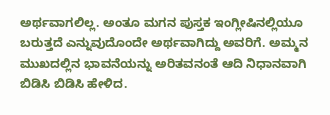ಅರ್ಥವಾಗಲಿಲ್ಲ. ಅಂತೂ ಮಗನ ಪುಸ್ತಕ ಇಂಗ್ಲೀಷಿನಲ್ಲಿಯೂ ಬರುತ್ತದೆ ಎನ್ನುವುದೊಂದೇ ಅರ್ಥವಾಗಿದ್ದು ಅವರಿಗೆ. ಅಮ್ಮನ ಮುಖದಲ್ಲಿನ ಭಾವನೆಯನ್ನು ಅರಿತವನಂತೆ ಆದಿ ನಿಧಾನವಾಗಿ ಬಿಡಿಸಿ ಬಿಡಿಸಿ ಹೇಳಿದ.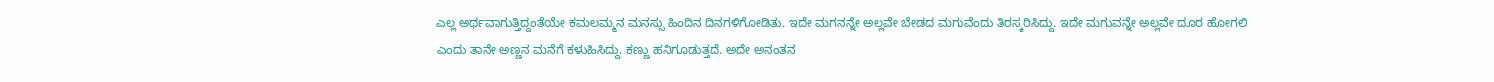ಎಲ್ಲ ಅರ್ಥವಾಗುತ್ತಿದ್ದಂತೆಯೇ ಕಮಲಮ್ಮನ ಮನಸ್ಸು ಹಿಂದಿನ ದಿನಗಳಿಗೋಡಿತು. ಇದೇ ಮಗನನ್ನೇ ಅಲ್ಲವೇ ಬೇಡದ ಮಗುವೆಂದು ತಿರಸ್ಕರಿಸಿದ್ದು. ಇದೇ ಮಗುವನ್ನೇ ಅಲ್ಲವೇ ದೂರ ಹೋಗಲಿ ಎಂದು ತಾನೇ ಅಣ್ಣನ ಮನೆಗೆ ಕಳುಹಿಸಿದ್ದು. ಕಣ್ಣು ಹನಿಗೂಡುತ್ತದೆ. ಅದೇ ಅನಂತನ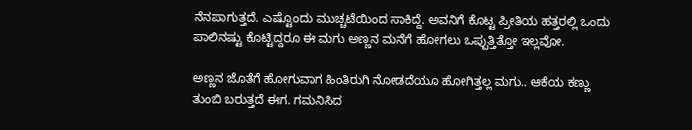ನೆನಪಾಗುತ್ತದೆ. ಎಷ್ಟೊಂದು ಮುಚ್ಚಟೆಯಿಂದ ಸಾಕಿದ್ದೆ. ಅವನಿಗೆ ಕೊಟ್ಟ ಪ್ರೀತಿಯ ಹತ್ತರಲ್ಲಿ ಒಂದು ಪಾಲಿನಷ್ಟು ಕೊಟ್ಟಿದ್ದರೂ ಈ ಮಗು ಅಣ್ಣನ ಮನೆಗೆ ಹೋಗಲು ಒಪ್ಪುತ್ತಿತ್ತೋ ಇಲ್ಲವೋ.

ಅಣ್ಣನ ಜೊತೆಗೆ ಹೋಗುವಾಗ ಹಿಂತಿರುಗಿ ನೋಡದೆಯೂ ಹೋಗಿತ್ತಲ್ಲ ಮಗು.. ಆಕೆಯ ಕಣ್ಣು ತುಂಬಿ ಬರುತ್ತದೆ ಈಗ. ಗಮನಿಸಿದ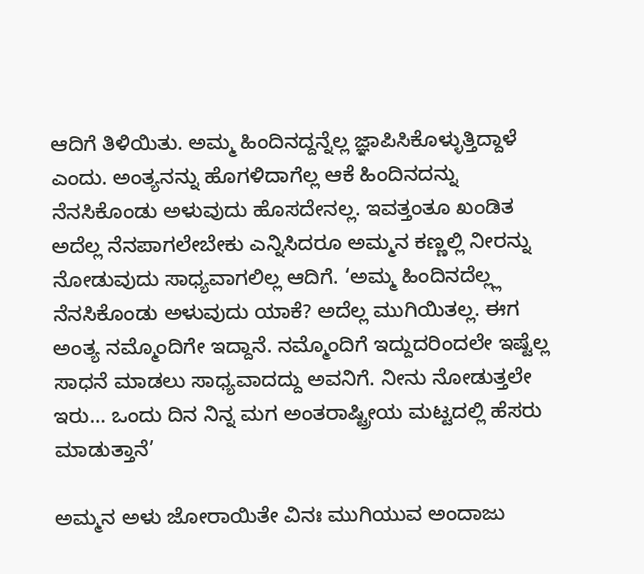ಆದಿಗೆ ತಿಳಿಯಿತು. ಅಮ್ಮ ಹಿಂದಿನದ್ದನ್ನೆಲ್ಲ ಜ್ಞಾಪಿಸಿಕೊಳ್ಳುತ್ತಿದ್ದಾಳೆ ಎಂದು. ಅಂತ್ಯನನ್ನು ಹೊಗಳಿದಾಗೆಲ್ಲ ಆಕೆ ಹಿಂದಿನದನ್ನು ನೆನಸಿಕೊಂಡು ಅಳುವುದು ಹೊಸದೇನಲ್ಲ. ಇವತ್ತಂತೂ ಖಂಡಿತ ಅದೆಲ್ಲ ನೆನಪಾಗಲೇಬೇಕು ಎನ್ನಿಸಿದರೂ ಅಮ್ಮನ ಕಣ್ಣಲ್ಲಿ ನೀರನ್ನು ನೋಡುವುದು ಸಾಧ್ಯವಾಗಲಿಲ್ಲ ಆದಿಗೆ. ‘ಅಮ್ಮ ಹಿಂದಿನದೆಲ್ಲ್ಲ ನೆನಸಿಕೊಂಡು ಅಳುವುದು ಯಾಕೆ? ಅದೆಲ್ಲ ಮುಗಿಯಿತಲ್ಲ. ಈಗ ಅಂತ್ಯ ನಮ್ಮೊಂದಿಗೇ ಇದ್ದಾನೆ. ನಮ್ಮೊಂದಿಗೆ ಇದ್ದುದರಿಂದಲೇ ಇಷ್ಟೆಲ್ಲ ಸಾಧನೆ ಮಾಡಲು ಸಾಧ್ಯವಾದದ್ದು ಅವನಿಗೆ. ನೀನು ನೋಡುತ್ತಲೇ ಇರು… ಒಂದು ದಿನ ನಿನ್ನ ಮಗ ಅಂತರಾಷ್ಟ್ರೀಯ ಮಟ್ಟದಲ್ಲಿ ಹೆಸರು ಮಾಡುತ್ತಾನೆ’

ಅಮ್ಮನ ಅಳು ಜೋರಾಯಿತೇ ವಿನಃ ಮುಗಿಯುವ ಅಂದಾಜು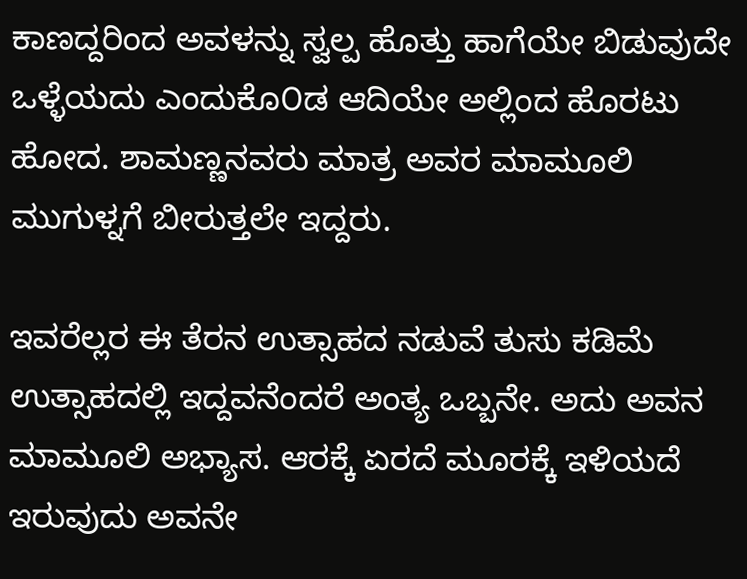ಕಾಣದ್ದರಿಂದ ಅವಳನ್ನು ಸ್ವಲ್ಪ ಹೊತ್ತು ಹಾಗೆಯೇ ಬಿಡುವುದೇ ಒಳ್ಳೆಯದು ಎಂದುಕೊ೦ಡ ಆದಿಯೇ ಅಲ್ಲಿಂದ ಹೊರಟು ಹೋದ. ಶಾಮಣ್ಣನವರು ಮಾತ್ರ ಅವರ ಮಾಮೂಲಿ ಮುಗುಳ್ನಗೆ ಬೀರುತ್ತಲೇ ಇದ್ದರು.

ಇವರೆಲ್ಲರ ಈ ತೆರನ ಉತ್ಸಾಹದ ನಡುವೆ ತುಸು ಕಡಿಮೆ ಉತ್ಸಾಹದಲ್ಲಿ ಇದ್ದವನೆಂದರೆ ಅಂತ್ಯ ಒಬ್ಬನೇ. ಅದು ಅವನ ಮಾಮೂಲಿ ಅಭ್ಯಾಸ. ಆರಕ್ಕೆ ಏರದೆ ಮೂರಕ್ಕೆ ಇಳಿಯದೆ ಇರುವುದು ಅವನೇ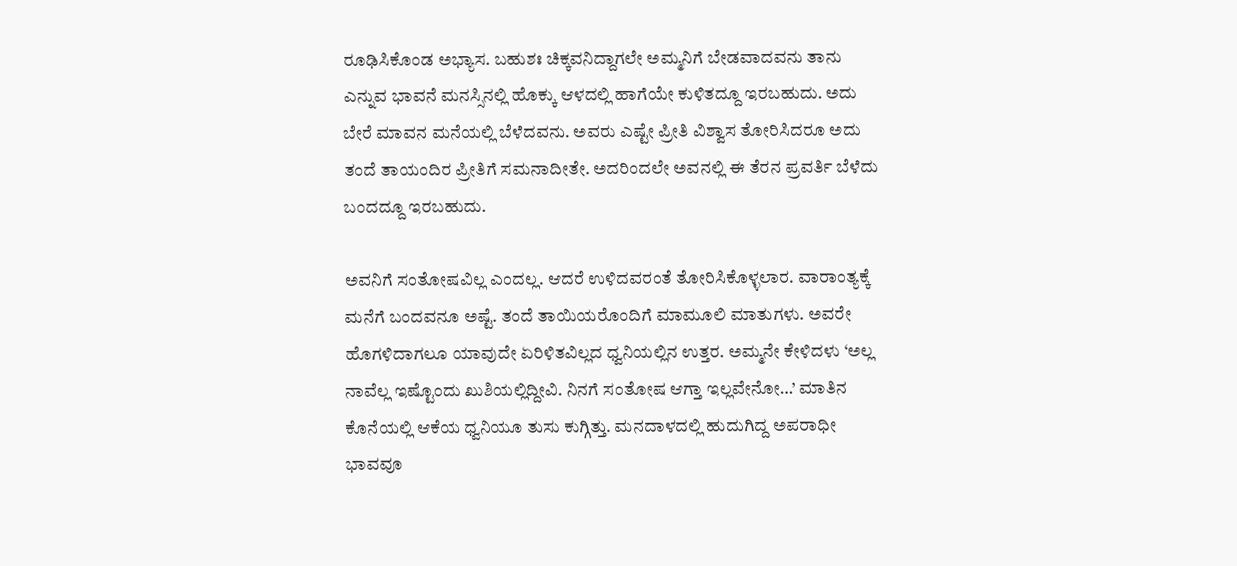ರೂಢಿಸಿಕೊಂಡ ಅಭ್ಯಾಸ. ಬಹುಶಃ ಚಿಕ್ಕವನಿದ್ದಾಗಲೇ ಅಮ್ಮನಿಗೆ ಬೇಡವಾದವನು ತಾನು ಎನ್ನುವ ಭಾವನೆ ಮನಸ್ಸಿನಲ್ಲಿ ಹೊಕ್ಕು ಆಳದಲ್ಲಿ ಹಾಗೆಯೇ ಕುಳಿತದ್ದೂ ಇರಬಹುದು. ಅದು ಬೇರೆ ಮಾವನ ಮನೆಯಲ್ಲಿ ಬೆಳೆದವನು. ಅವರು ಎಷ್ಟೇ ಪ್ರೀತಿ ವಿಶ್ವಾಸ ತೋರಿಸಿದರೂ ಅದು ತಂದೆ ತಾಯಂದಿರ ಪ್ರೀತಿಗೆ ಸಮನಾದೀತೇ. ಅದರಿಂದಲೇ ಅವನಲ್ಲಿ ಈ ತೆರನ ಪ್ರವರ್ತಿ ಬೆಳೆದು ಬಂದದ್ದೂ ಇರಬಹುದು.

ಅವನಿಗೆ ಸಂತೋಷವಿಲ್ಲ ಎಂದಲ್ಲ. ಆದರೆ ಉಳಿದವರಂತೆ ತೋರಿಸಿಕೊಳ್ಳಲಾರ. ವಾರಾಂತ್ಯಕ್ಕೆ ಮನೆಗೆ ಬಂದವನೂ ಅಷ್ಟೆ. ತಂದೆ ತಾಯಿಯರೊಂದಿಗೆ ಮಾಮೂಲಿ ಮಾತುಗಳು. ಅವರೇ ಹೊಗಳಿದಾಗಲೂ ಯಾವುದೇ ಏರಿಳಿತವಿಲ್ಲದ ಧ್ವನಿಯಲ್ಲಿನ ಉತ್ತರ. ಅಮ್ಮನೇ ಕೇಳಿದಳು ‘ಅಲ್ಲ ನಾವೆಲ್ಲ ಇಷ್ಟೊಂದು ಖುಶಿಯಲ್ಲಿದ್ದೀವಿ. ನಿನಗೆ ಸಂತೋಷ ಆಗ್ತಾ ಇಲ್ಲವೇನೋ…’ ಮಾತಿನ ಕೊನೆಯಲ್ಲಿ ಆಕೆಯ ಧ್ವನಿಯೂ ತುಸು ಕುಗ್ಗಿತ್ತು. ಮನದಾಳದಲ್ಲಿ ಹುದುಗಿದ್ದ ಅಪರಾಧೀ ಭಾವವೂ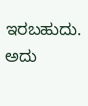ಇರಬಹುದು. ಅದು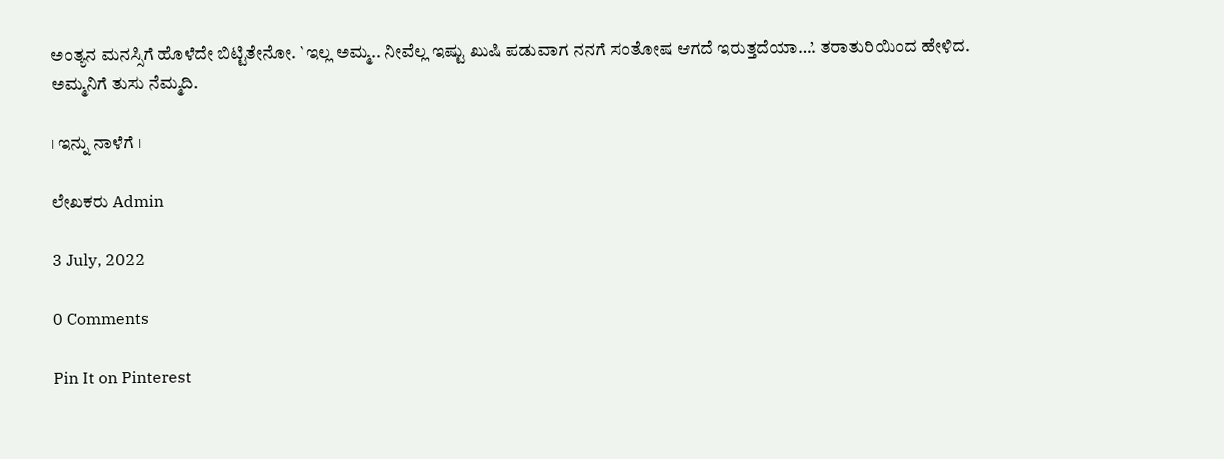ಅಂತ್ಯನ ಮನಸ್ಸಿಗೆ ಹೊಳೆದೇ ಬಿಟ್ಟಿತೇನೋ. `ಇಲ್ಲ ಅಮ್ಮ.. ನೀವೆಲ್ಲ ಇಷ್ಟು ಖುಷಿ ಪಡುವಾಗ ನನಗೆ ಸಂತೋಷ ಆಗದೆ ಇರುತ್ತದೆಯಾ…’. ತರಾತುರಿಯಿಂದ ಹೇಳಿದ. ಅಮ್ಮನಿಗೆ ತುಸು ನೆಮ್ಮದಿ.

। ಇನ್ನು ನಾಳೆಗೆ ।

ಲೇಖಕರು Admin

3 July, 2022

0 Comments

Pin It on Pinterest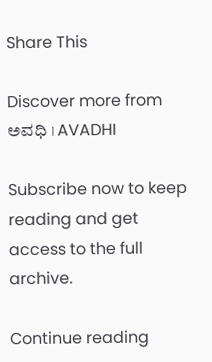Share This

Discover more from ಅವಧಿ । AVADHI

Subscribe now to keep reading and get access to the full archive.

Continue reading